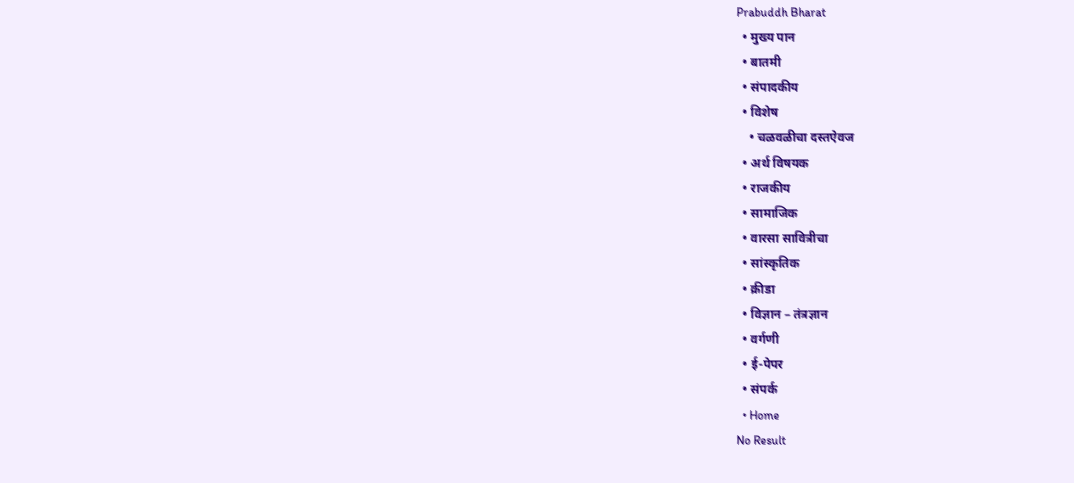Prabuddh Bharat
  • मुख्य पान
  • बातमी
  • संपादकीय
  • विशेष
    • चळवळीचा दस्तऐवज
  • अर्थ विषयक
  • राजकीय
  • सामाजिक
  • वारसा सावित्रीचा
  • सांस्कृतिक
  • क्रीडा
  • विज्ञान – तंत्रज्ञान
  • वर्गणी
  • ई-पेपर
  • संपर्क
  • Home
No Result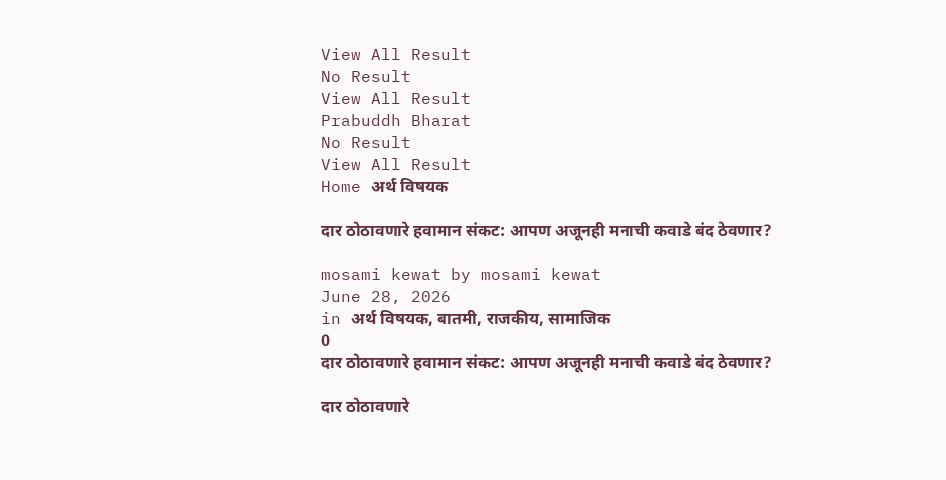View All Result
No Result
View All Result
Prabuddh Bharat
No Result
View All Result
Home अर्थ विषयक

दार ठोठावणारे हवामान संकट: आपण अजूनही मनाची कवाडे बंद ठेवणार?

mosami kewat by mosami kewat
June 28, 2026
in अर्थ विषयक, बातमी, राजकीय, सामाजिक
0
दार ठोठावणारे हवामान संकट: आपण अजूनही मनाची कवाडे बंद ठेवणार?

दार ठोठावणारे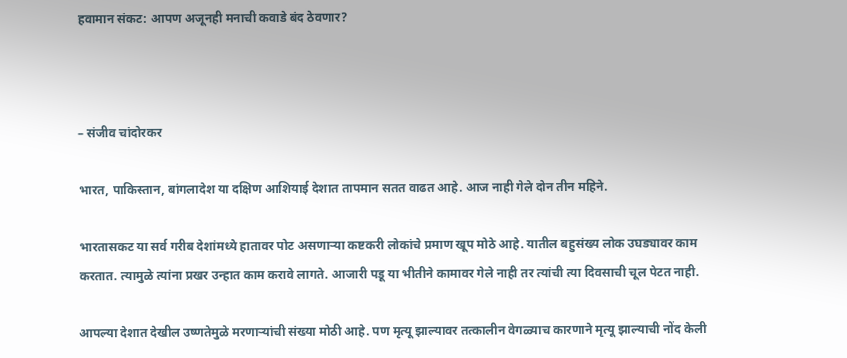हवामान संकट: आपण अजूनही मनाची कवाडे बंद ठेवणार?



– संजीव चांदोरकर

भारत, पाकिस्तान, बांगलादेश या दक्षिण आशियाई देशात तापमान सतत वाढत आहे. आज नाही गेले दोन तीन महिने.

भारतासकट या सर्व गरीब देशांमध्ये हातावर पोट असणाऱ्या कष्टकरी लोकांचे प्रमाण खूप मोठे आहे. यातील बहुसंख्य लोक उघड्यावर काम करतात. त्यामुळे त्यांना प्रखर उन्हात काम करावे लागते. आजारी पडू या भीतीने कामावर गेले नाही तर त्यांची त्या दिवसाची चूल पेटत नाही.

आपल्या देशात देखील उष्णतेमुळे मरणाऱ्यांची संख्या मोठी आहे. पण मृत्यू झाल्यावर तत्कालीन वेगळ्याच कारणाने मृत्यू झाल्याची नोंद केली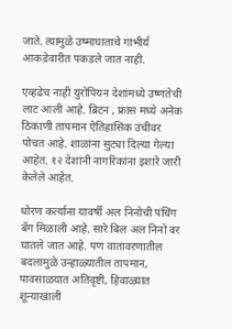जाते. त्यामुळे उष्माघाताचे गांभीर्य आकडेवारीत पकडले जात नाही.

एव्हढेच नाही युरोपियन देशांमध्ये उष्णतेची लाट आली आहे. ब्रिटन , फ्रांस मध्ये अनेक ठिकाणी तापमान ऐतिहासिक उंचीवर पोचत आहे. शाळांना सुट्या दिल्या गेल्या आहेत. १२ देशांनी नागरिकांना इशारे जारी केलेले आहेत.

धोरण कर्त्याना यावर्षी अल निनोची पंचिंग बॅग मिळाली आहे. सारे बिल अल निनो वर घातले जात आहे. पण वातावरणातील बदलामुळे उन्हाळ्यातील तापमान, पावसाळयात अतिवृष्टी, हिवाळ्यात शून्याखाली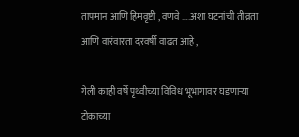तापमान आणि हिमवृष्टी , वणवे ….अशा घटनांची तीव्रता आणि वारंवारता दरवर्षी वाढत आहे ,

गेली काही वर्षे पृथ्वीच्या विविध भूभागावर घडणाऱ्या टोकाच्या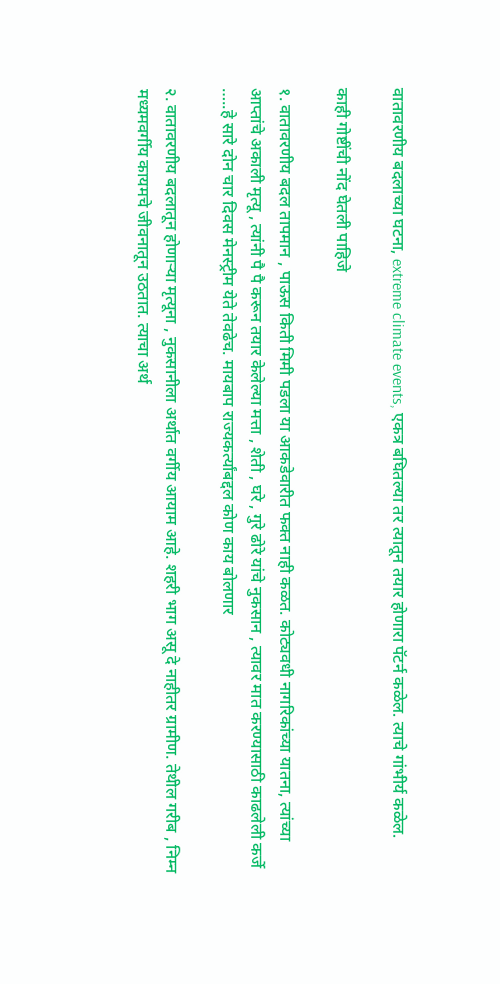वातावरणीय बदलाच्या घटना, extreme climate events, एकत्र बघितल्या तर त्यातून तयार होणारा पॅटर्न कळेल. त्याचे गांभीर्य कळेल.

काही गोष्टींची नोंद घेतली पाहिजे

१. वातावरणीय बदल तापमान , पाऊस किती मिमी पडला या आकडेवारीत फक्त नाही कळत. कोट्यवधी नागरिकांच्या यातना, त्यांच्या आप्तांचे अकाली मृत्यू , त्यांनी पै पै करून तयार केलेल्या मत्ता , शेती , घरे , गुरे ढोरे यांचे नुकसान , त्यावर मात करण्यासाठी काढलेली कर्जे …..हे सारे दोन चार दिवस मेनस्ट्रीम येते तेवढेच. मायबाप राज्यकर्त्यांबद्दल कोण काय बोलणार

२. वातावरणीय बदलातून होणाऱ्या मृत्यूना , नुकसानीला अर्थात वर्गीय आयाम आहे. शहरी भाग असू दे नाहीतर ग्रामीण. तेथील गरीब , निम्न मध्यमवर्गीय कायमचे जीवनातून उठतात. त्याचा अर्थ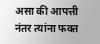असा की आपत्ती नंतर त्यांना फक्त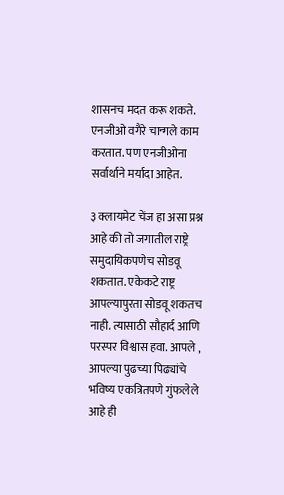शासनच मदत करू शकते. एनजीओ वगैरे चान्गले काम करतात. पण एनजीओना सर्वार्थाने मर्यादा आहेत.

३ क्लायमेट चेंज हा असा प्रश्न आहे की तो जगातील राष्ट्रे समुदायिकपणेच सोडवू शकतात. एकेकटे राष्ट्र आपल्यापुरता सोडवू शकतच नाही. त्यासाठी सौहार्द आणि परस्पर विश्वास हवा. आपले , आपल्या पुढच्या पिढ्यांचे भविष्य एकत्रितपणे गुंफलेले आहे ही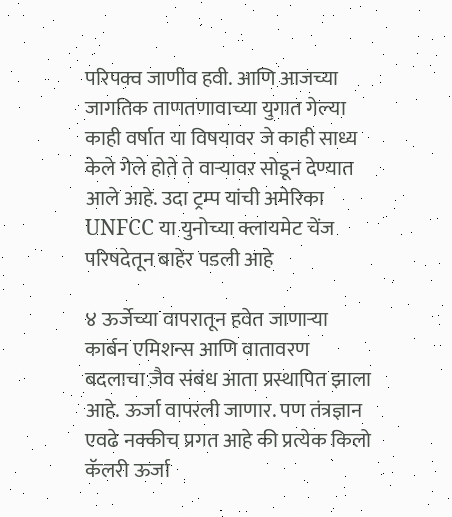परिपक्व जाणीव हवी. आणि आजच्या जागतिक ताणतणावाच्या युगात गेल्या काही वर्षात या विषयावर जे काही साध्य केले गेले होते ते वाऱ्यावर सोडून देण्यात आले आहे. उदा ट्रम्प यांची अमेरिका UNFCC या युनोच्या क्लायमेट चेंज परिषदेतून बाहेर पडली आहे

४ ऊर्जेच्या वापरातून हवेत जाणाऱ्या कार्बन एमिशन्स आणि वातावरण बदलाचा जैव संबंध आता प्रस्थापित झाला आहे. ऊर्जा वापरली जाणार. पण तंत्रज्ञान एवढे नक्कीच प्रगत आहे की प्रत्येक किलो कॅलरी ऊर्जा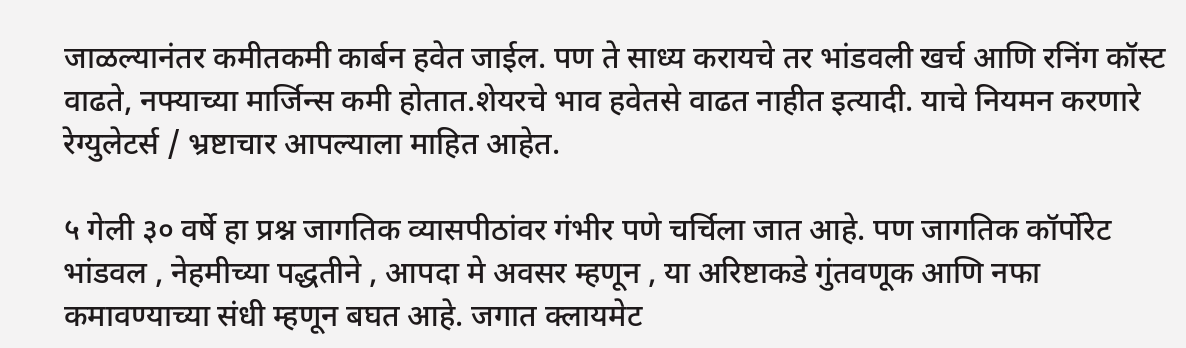जाळल्यानंतर कमीतकमी कार्बन हवेत जाईल. पण ते साध्य करायचे तर भांडवली खर्च आणि रनिंग कॉस्ट वाढते, नफ्याच्या मार्जिन्स कमी होतात.शेयरचे भाव हवेतसे वाढत नाहीत इत्यादी. याचे नियमन करणारे रेग्युलेटर्स / भ्रष्टाचार आपल्याला माहित आहेत.

५ गेली ३० वर्षे हा प्रश्न जागतिक व्यासपीठांवर गंभीर पणे चर्चिला जात आहे. पण जागतिक कॉर्पोरेट भांडवल , नेहमीच्या पद्धतीने , आपदा मे अवसर म्हणून , या अरिष्टाकडे गुंतवणूक आणि नफा कमावण्याच्या संधी म्हणून बघत आहे. जगात क्लायमेट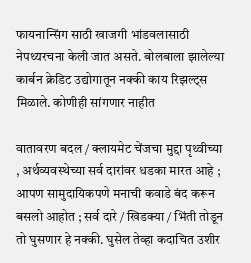फायनान्सिंग साठी खाजगी भांडवलासाठी नेपथ्यरचना केली जात असते. बोलबाला झालेल्या कार्बन क्रेडिट उद्योगातून नक्की काय रिझल्ट्स मिळाले. कोणीही सांगणार नाहीत

वातावरण बदल / क्लायमेट चेंजचा मुद्दा पृथ्वीच्या , अर्थव्यवस्थेच्या सर्व दारांवर धडका मारत आहे ; आपण सामुदायिकपणे मनाची कवाडे बंद करून बसलो आहोत ; सर्व दारे / खिडक्या / भिंती तोडून तो घुसणार हे नक्की. घुसेल तेव्हा कदाचित उशीर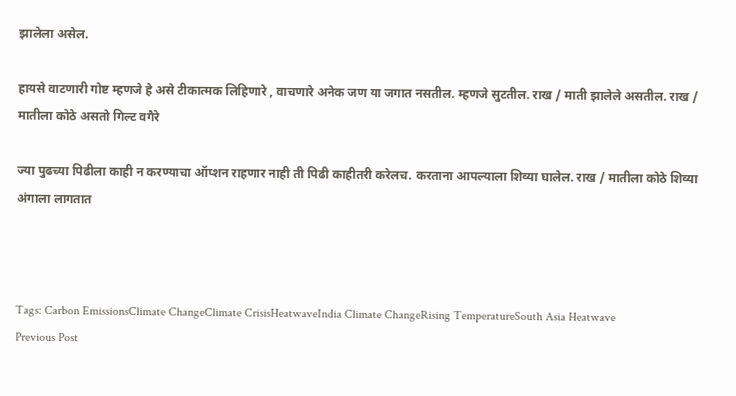झालेला असेल.

हायसे वाटणारी गोष्ट म्हणजे हे असे टीकात्मक लिहिणारे , वाचणारे अनेक जण या जगात नसतील. म्हणजे सुटतील. राख / माती झालेले असतील. राख / मातीला कोठे असतो गिल्ट वगैरे

ज्या पुढच्या पिढीला काही न करण्याचा ऑप्शन राहणार नाही ती पिढी काहीतरी करेलच. करताना आपल्याला शिव्या घालेल. राख / मातीला कोठे शिव्या अंगाला लागतात



Tags: Carbon EmissionsClimate ChangeClimate CrisisHeatwaveIndia Climate ChangeRising TemperatureSouth Asia Heatwave
Previous Post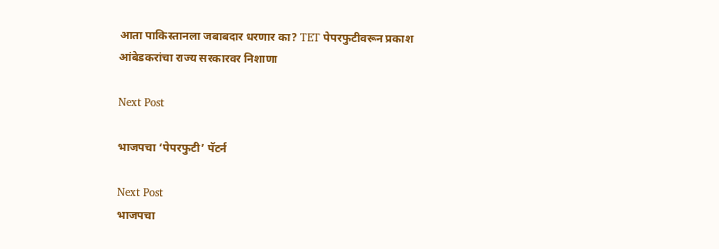आता पाकिस्तानला जबाबदार धरणार का? TET पेपरफुटीवरून प्रकाश आंबेडकरांचा राज्य सरकारवर निशाणा

Next Post

भाजपचा ‘पेपरफुटी’ पॅटर्न

Next Post
भाजपचा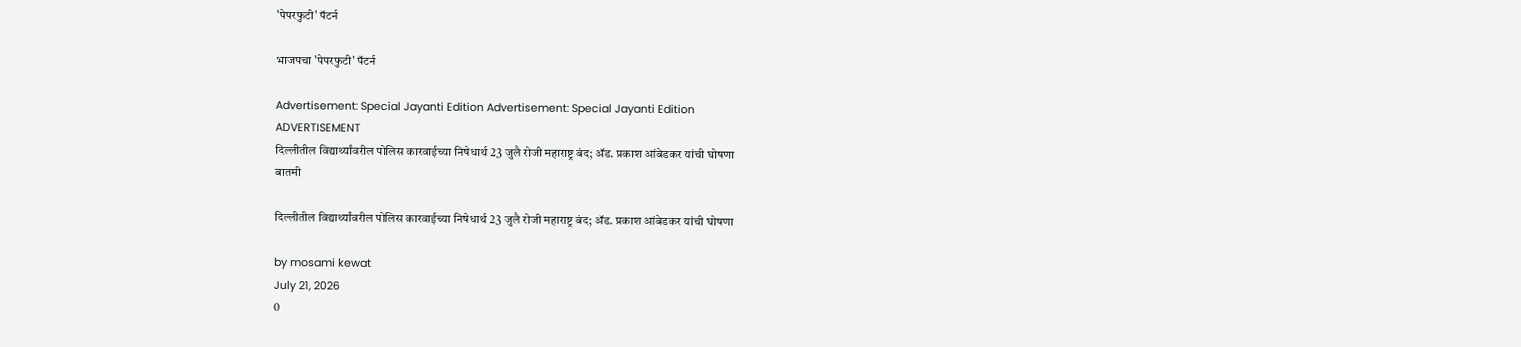'पेपरफुटी' पॅटर्न

भाजपचा 'पेपरफुटी' पॅटर्न

Advertisement: Special Jayanti Edition Advertisement: Special Jayanti Edition
ADVERTISEMENT
दिल्लीतील विद्यार्थ्यांवरील पोलिस कारवाईच्या निषेधार्थ 23 जुलै रोजी महाराष्ट्र बंद; ॲड. प्रकाश आंबेडकर यांची घोषणा
बातमी

दिल्लीतील विद्यार्थ्यांवरील पोलिस कारवाईच्या निषेधार्थ 23 जुलै रोजी महाराष्ट्र बंद; ॲड. प्रकाश आंबेडकर यांची घोषणा

by mosami kewat
July 21, 2026
0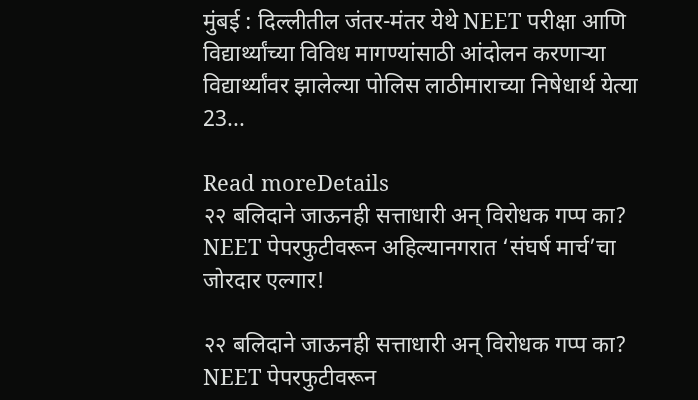मुंबई : दिल्लीतील जंतर-मंतर येथे NEET परीक्षा आणि विद्यार्थ्यांच्या विविध मागण्यांसाठी आंदोलन करणाऱ्या विद्यार्थ्यांवर झालेल्या पोलिस लाठीमाराच्या निषेधार्थ येत्या 23...

Read moreDetails
२२ बलिदाने जाऊनही सत्ताधारी अन् विरोधक गप्प का? NEET पेपरफुटीवरून अहिल्यानगरात ‘संघर्ष मार्च’चा जोरदार एल्गार!

२२ बलिदाने जाऊनही सत्ताधारी अन् विरोधक गप्प का? NEET पेपरफुटीवरून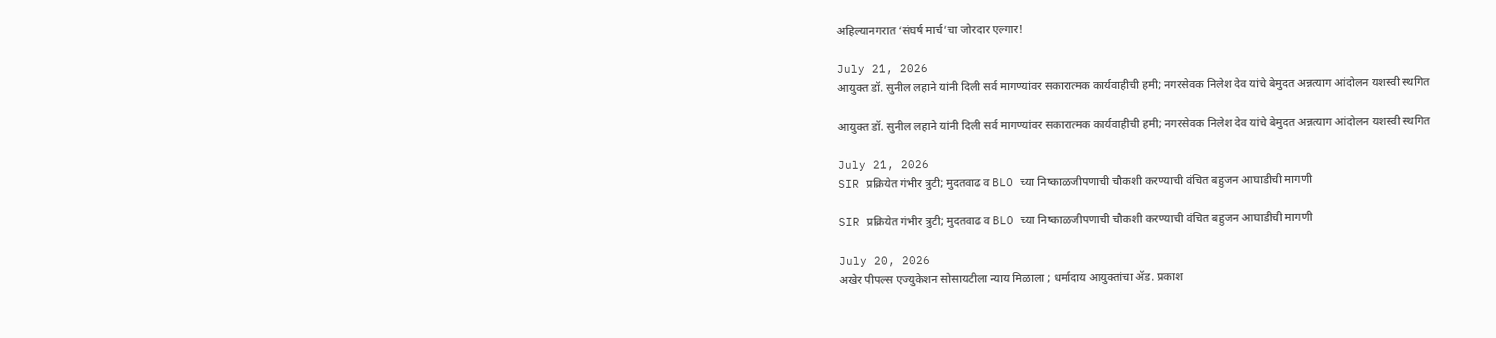अहिल्यानगरात ‘संघर्ष मार्च’चा जोरदार एल्गार!

July 21, 2026
आयुक्त डॉ. सुनील लहाने यांनी दिली सर्व मागण्यांवर सकारात्मक कार्यवाहीची हमी; नगरसेवक निलेश देव यांचे बेमुदत अन्नत्याग आंदोलन यशस्वी स्थगित

आयुक्त डॉ. सुनील लहाने यांनी दिली सर्व मागण्यांवर सकारात्मक कार्यवाहीची हमी; नगरसेवक निलेश देव यांचे बेमुदत अन्नत्याग आंदोलन यशस्वी स्थगित

July 21, 2026
SIR प्रक्रियेत गंभीर त्रुटी; मुदतवाढ व BLO च्या निष्काळजीपणाची चौकशी करण्याची वंचित बहुजन आघाडीची मागणी

SIR प्रक्रियेत गंभीर त्रुटी; मुदतवाढ व BLO च्या निष्काळजीपणाची चौकशी करण्याची वंचित बहुजन आघाडीची मागणी

July 20, 2026
अखेर पीपल्स एज्युकेशन सोसायटीला न्याय मिळाला ; धर्मादाय आयुक्तांचा ॲड. प्रकाश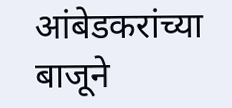आंबेडकरांच्या बाजूने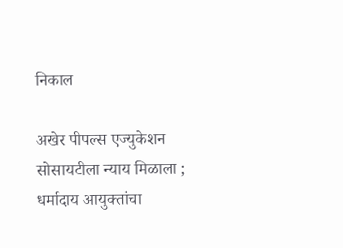निकाल

अखेर पीपल्स एज्युकेशन सोसायटीला न्याय मिळाला ; धर्मादाय आयुक्तांचा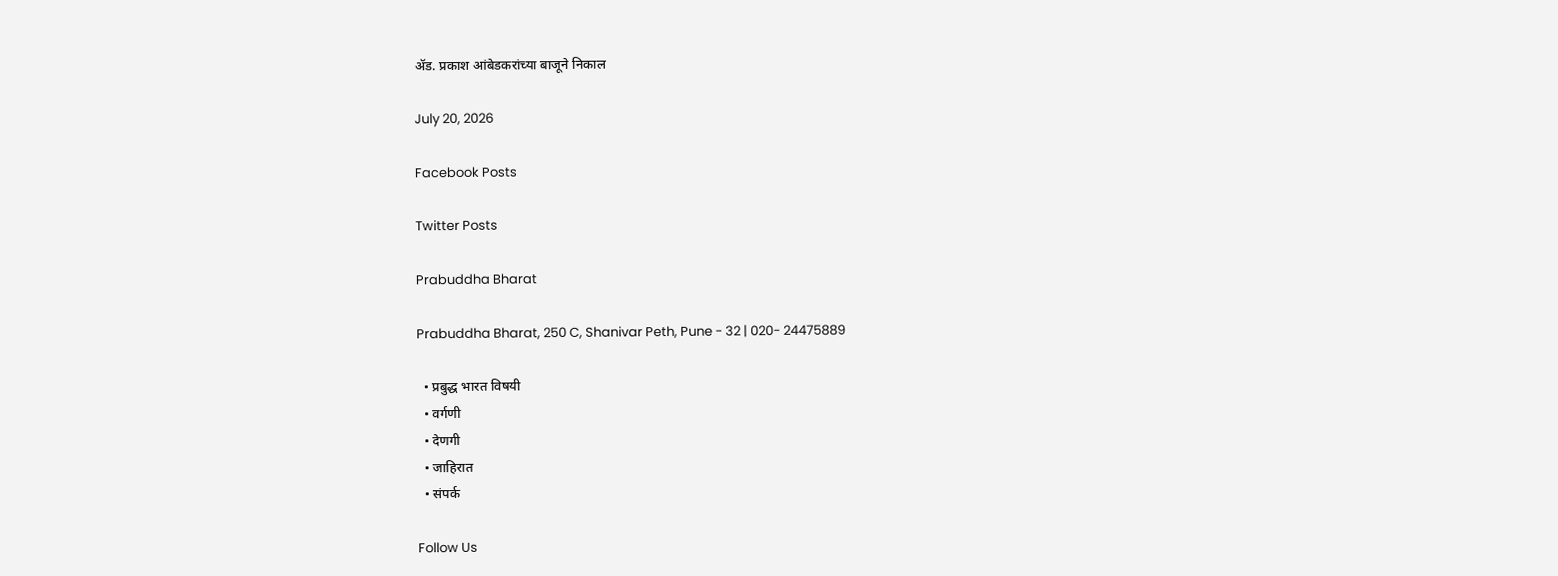ॲड. प्रकाश आंबेडकरांच्या बाजूने निकाल

July 20, 2026

Facebook Posts

Twitter Posts

Prabuddha Bharat

Prabuddha Bharat, 250 C, Shanivar Peth, Pune - 32 | 020- 24475889

  • प्रबुद्ध भारत विषयी
  • वर्गणी
  • देणगी
  • जाहिरात
  • संपर्क

Follow Us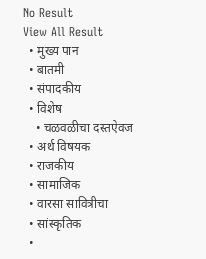No Result
View All Result
  • मुख्य पान
  • बातमी
  • संपादकीय
  • विशेष
    • चळवळीचा दस्तऐवज
  • अर्थ विषयक
  • राजकीय
  • सामाजिक
  • वारसा सावित्रीचा
  • सांस्कृतिक
  •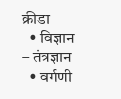क्रीडा
  • विज्ञान – तंत्रज्ञान
  • वर्गणी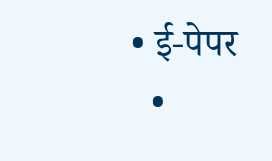• ई-पेपर
  •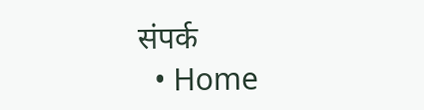संपर्क
  • Home